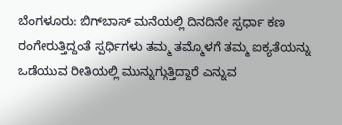ಬೆಂಗಳೂರು: ಬಿಗ್‍ಬಾಸ್ ಮನೆಯಲ್ಲಿ ದಿನದಿನೇ ಸ್ಪರ್ಧಾ ಕಣ ರಂಗೇರುತ್ತಿದ್ದಂತೆ ಸ್ಪರ್ಧಿಗಳು ತಮ್ಮ ತಮ್ಮೊಳಗೆ ತಮ್ಮ ಐಕ್ಯತೆಯನ್ನು ಒಡೆಯುವ ರೀತಿಯಲ್ಲಿ ಮುನ್ನುಗ್ಗುತ್ತಿದ್ದಾರೆ ಎನ್ನುವ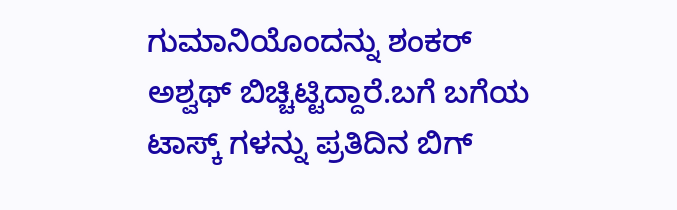ಗುಮಾನಿಯೊಂದನ್ನು ಶಂಕರ್ ಅಶ್ವಥ್ ಬಿಚ್ಚಿಟ್ಟಿದ್ದಾರೆ.ಬಗೆ ಬಗೆಯ ಟಾಸ್ಕ್ ಗಳನ್ನು ಪ್ರತಿದಿನ ಬಿಗ್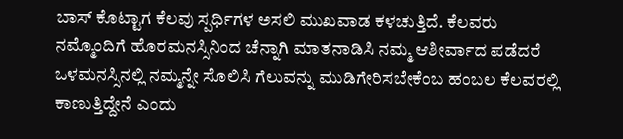ಬಾಸ್ ಕೊಟ್ಟಾಗ ಕೆಲವು ಸ್ಪರ್ಧಿಗಳ ಅಸಲಿ ಮುಖವಾಡ ಕಳಚುತ್ತಿದೆ. ಕೆಲವರು ನಮ್ಮೊಂದಿಗೆ ಹೊರಮನಸ್ಸಿನಿಂದ ಚೆನ್ನಾಗಿ ಮಾತನಾಡಿಸಿ ನಮ್ಮ ಆಶೀರ್ವಾದ ಪಡೆದರೆ ಒಳಮನಸ್ಸಿನಲ್ಲಿ ನಮ್ಮನ್ನೇ ಸೊಲಿಸಿ ಗೆಲುವನ್ನು ಮುಡಿಗೇರಿಸಬೇಕೆಂಬ ಹಂಬಲ ಕೆಲವರಲ್ಲಿ ಕಾಣುತ್ತಿದ್ದೇನೆ ಎಂದು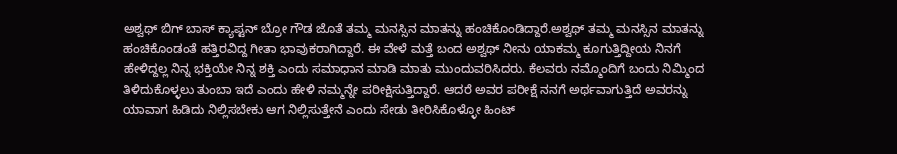ಅಶ್ವಥ್ ಬಿಗ್ ಬಾಸ್ ಕ್ಯಾಪ್ಟನ್ ಬ್ರೋ ಗೌಡ ಜೊತೆ ತಮ್ಮ ಮನಸ್ಸಿನ ಮಾತನ್ನು ಹಂಚಿಕೊಂಡಿದ್ದಾರೆ.ಅಶ್ವಥ್ ತಮ್ಮ ಮನಸ್ಸಿನ ಮಾತನ್ನು ಹಂಚಿಕೊಂಡಂತೆ ಹತ್ತಿರವಿದ್ದ ಗೀತಾ ಭಾವುಕರಾಗಿದ್ದಾರೆ. ಈ ವೇಳೆ ಮತ್ತೆ ಬಂದ ಅಶ್ವಥ್ ನೀನು ಯಾಕಮ್ಮ ಕೂಗುತ್ತಿದ್ದೀಯ ನಿನಗೆ ಹೇಳಿದ್ದಲ್ಲ ನಿನ್ನ ಭಕ್ತಿಯೇ ನಿನ್ನ ಶಕ್ತಿ ಎಂದು ಸಮಾಧಾನ ಮಾಡಿ ಮಾತು ಮುಂದುವರಿಸಿದರು. ಕೆಲವರು ನಮ್ಮೊಂದಿಗೆ ಬಂದು ನಿಮ್ಮಿಂದ ತಿಳಿದುಕೊಳ್ಳಲು ತುಂಬಾ ಇದೆ ಎಂದು ಹೇಳಿ ನಮ್ಮನ್ನೇ ಪರೀಕ್ಷಿಸುತ್ತಿದ್ದಾರೆ. ಆದರೆ ಅವರ ಪರೀಕ್ಷೆ ನನಗೆ ಅರ್ಥವಾಗುತ್ತಿದೆ ಅವರನ್ನು ಯಾವಾಗ ಹಿಡಿದು ನಿಲ್ಲಿಸಬೇಕು ಆಗ ನಿಲ್ಲಿಸುತ್ತೇನೆ ಎಂದು ಸೇಡು ತೀರಿಸಿಕೊಳ್ಳೋ ಹಿಂಟ್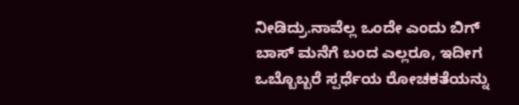ನೀಡಿದ್ರು.ನಾವೆಲ್ಲ ಒಂದೇ ಎಂದು ಬಿಗ್ ಬಾಸ್ ಮನೆಗೆ ಬಂದ ಎಲ್ಲರೂ, ಇದೀಗ ಒಬ್ಬೊಬ್ಬರೆ ಸ್ಪರ್ಧೆಯ ರೋಚಕತೆಯನ್ನು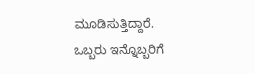ಮೂಡಿಸುತ್ತಿದ್ದಾರೆ. ಒಬ್ಬರು ಇನ್ನೊಬ್ಬರಿಗೆ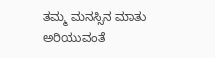ತಮ್ಮ ಮನಸ್ಸಿನ ಮಾತು ಅರಿಯುವಂತೆ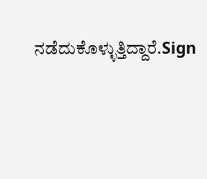ನಡೆದುಕೊಳ್ಳುತ್ತಿದ್ದಾರೆ.Sign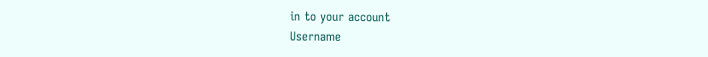in to your account
Username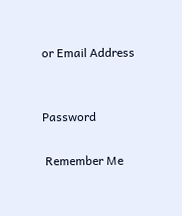or Email Address


Password

 Remember Me